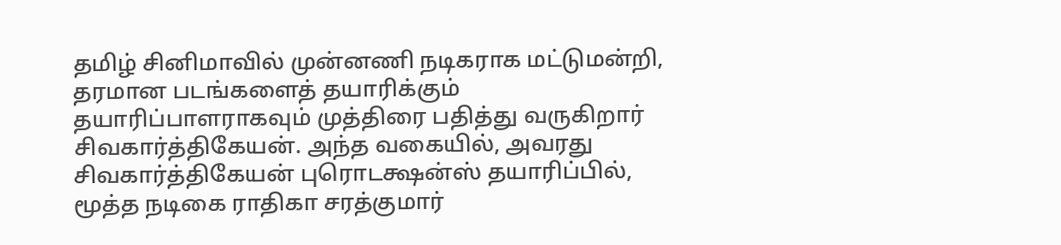தமிழ் சினிமாவில் முன்னணி நடிகராக மட்டுமன்றி, தரமான படங்களைத் தயாரிக்கும் தயாரிப்பாளராகவும் முத்திரை பதித்து வருகிறார் சிவகார்த்திகேயன். அந்த வகையில், அவரது சிவகார்த்திகேயன் புரொடக்ஷன்ஸ் தயாரிப்பில், மூத்த நடிகை ராதிகா சரத்குமார்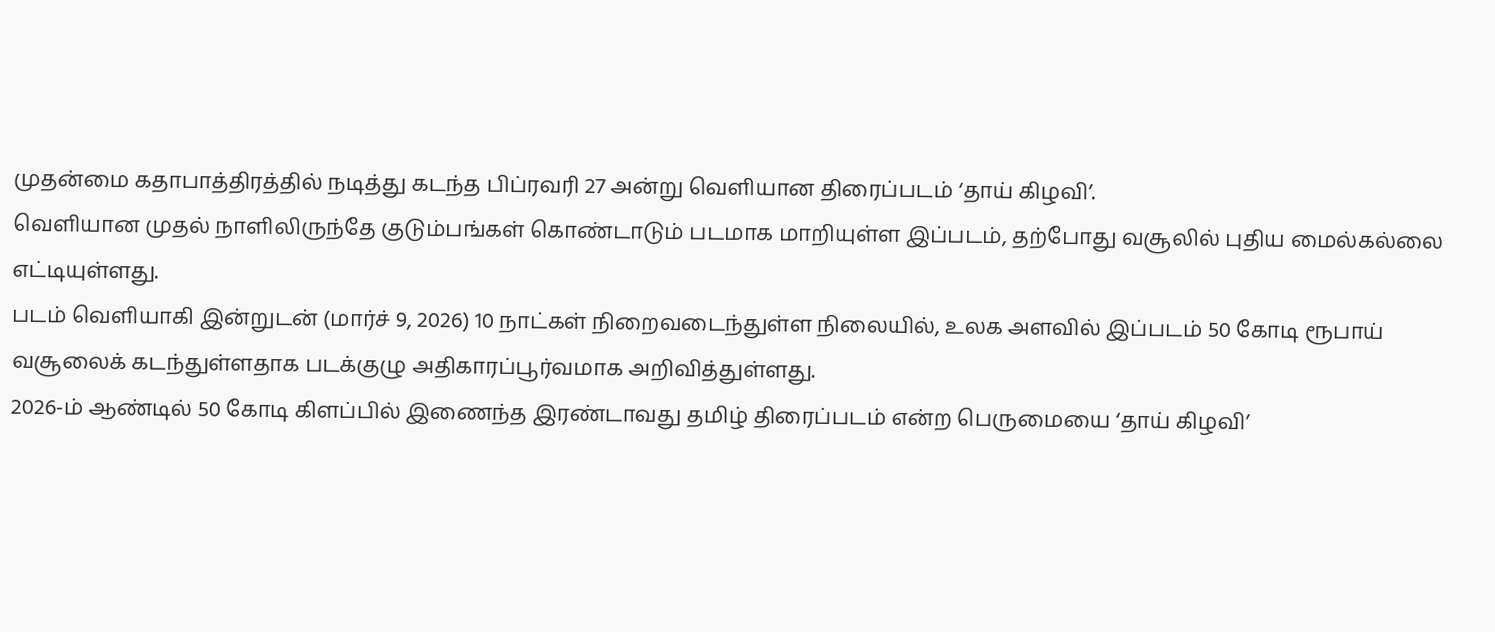முதன்மை கதாபாத்திரத்தில் நடித்து கடந்த பிப்ரவரி 27 அன்று வெளியான திரைப்படம் ‘தாய் கிழவி’.
வெளியான முதல் நாளிலிருந்தே குடும்பங்கள் கொண்டாடும் படமாக மாறியுள்ள இப்படம், தற்போது வசூலில் புதிய மைல்கல்லை எட்டியுள்ளது.
படம் வெளியாகி இன்றுடன் (மார்ச் 9, 2026) 10 நாட்கள் நிறைவடைந்துள்ள நிலையில், உலக அளவில் இப்படம் 50 கோடி ரூபாய் வசூலைக் கடந்துள்ளதாக படக்குழு அதிகாரப்பூர்வமாக அறிவித்துள்ளது.
2026-ம் ஆண்டில் 50 கோடி கிளப்பில் இணைந்த இரண்டாவது தமிழ் திரைப்படம் என்ற பெருமையை ‘தாய் கிழவி’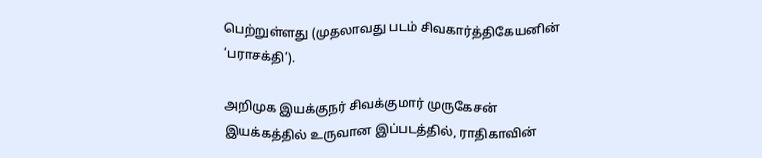பெற்றுள்ளது (முதலாவது படம் சிவகார்த்திகேயனின் ‘பராசக்தி’).

அறிமுக இயக்குநர் சிவக்குமார் முருகேசன் இயக்கத்தில் உருவான இப்படத்தில், ராதிகாவின்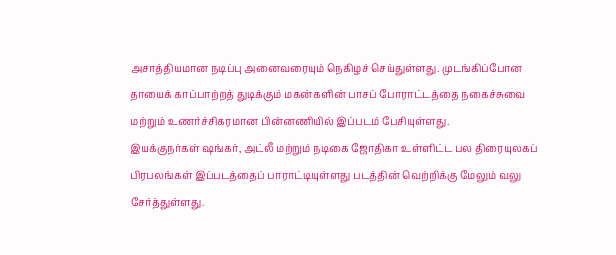அசாத்தியமான நடிப்பு அனைவரையும் நெகிழச் செய்துள்ளது. முடங்கிப்போன தாயைக் காப்பாற்றத் துடிக்கும் மகன்களின் பாசப் போராட்டத்தை நகைச்சுவை மற்றும் உணர்ச்சிகரமான பின்னணியில் இப்படம் பேசியுள்ளது.
இயக்குநர்கள் ஷங்கர், அட்லீ மற்றும் நடிகை ஜோதிகா உள்ளிட்ட பல திரையுலகப் பிரபலங்கள் இப்படத்தைப் பாராட்டியுள்ளது படத்தின் வெற்றிக்கு மேலும் வலு சேர்த்துள்ளது.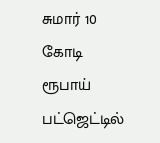சுமார் 10 கோடி ரூபாய் பட்ஜெட்டில்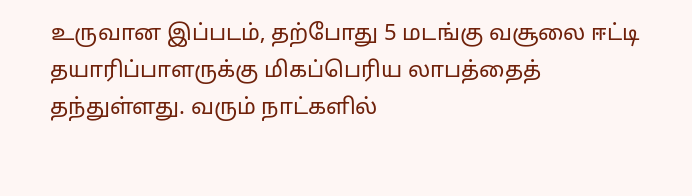உருவான இப்படம், தற்போது 5 மடங்கு வசூலை ஈட்டி தயாரிப்பாளருக்கு மிகப்பெரிய லாபத்தைத் தந்துள்ளது. வரும் நாட்களில்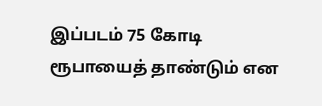இப்படம் 75 கோடி ரூபாயைத் தாண்டும் என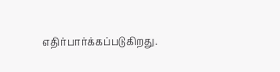எதிர்பார்க்கப்படுகிறது.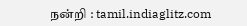நன்றி : tamil.indiaglitz.com